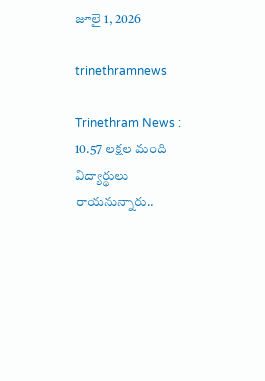జూలై 1, 2026

trinethramnews

Trinethram News : 10.57 లక్షల మంది విద్యార్థులు రాయనున్నారు..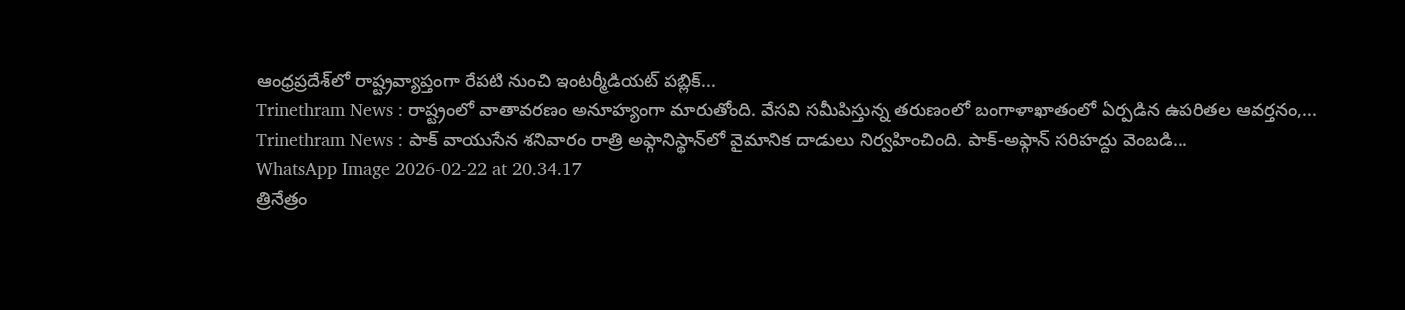ఆంధ్రప్రదేశ్‌లో రాష్ట్రవ్యాప్తంగా రేపటి నుంచి ఇంటర్మీడియట్ పబ్లిక్...
Trinethram News : రాష్ట్రంలో వాతావరణం అనూహ్యంగా మారుతోంది. వేసవి సమీపిస్తున్న తరుణంలో బంగాళాఖాతంలో ఏర్పడిన ఉపరితల ఆవర్తనం,...
Trinethram News : పాక్ వాయుసేన శనివారం రాత్రి అఫ్గానిస్థాన్‌లో వైమానిక దాడులు నిర్వహించింది. పాక్-అఫ్గాన్ సరిహద్దు వెంబడి...
WhatsApp Image 2026-02-22 at 20.34.17
త్రినేత్రం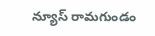న్యూస్ రామగుండం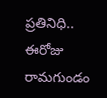ప్రతినిధి.. ఈరోజు రామగుండం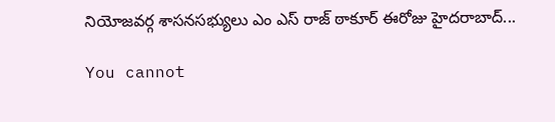నియోజవర్గ శాసనసభ్యులు ఎం ఎస్ రాజ్ ఠాకూర్ ఈరోజు హైదరాబాద్...

You cannot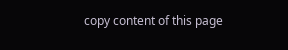copy content of this page